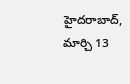హైదరాబాద్, మార్చి 13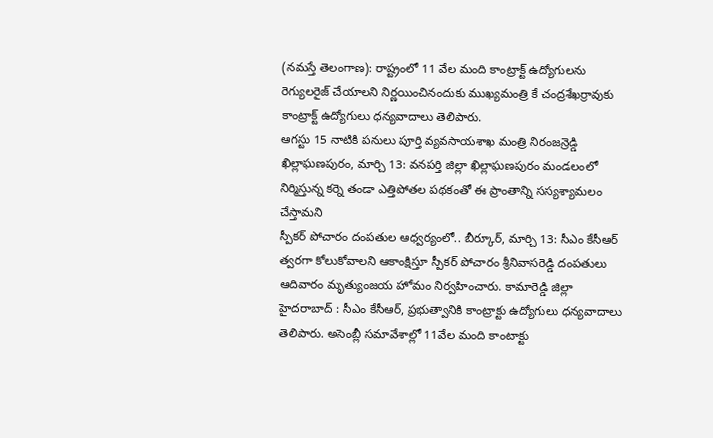(నమస్తే తెలంగాణ): రాష్ట్రంలో 11 వేల మంది కాంట్రాక్ట్ ఉద్యోగులను రెగ్యులరైజ్ చేయాలని నిర్ణయించినందుకు ముఖ్యమంత్రి కే చంద్రశేఖర్రావుకు కాంట్రాక్ట్ ఉద్యోగులు ధన్యవాదాలు తెలిపారు.
ఆగస్టు 15 నాటికి పనులు పూర్తి వ్యవసాయశాఖ మంత్రి నిరంజన్రెడ్డి ఖిల్లాఘణపురం, మార్చి 13: వనపర్తి జిల్లా ఖిల్లాఘణపురం మండలంలో నిర్మిస్తున్న కర్నె తండా ఎత్తిపోతల పథకంతో ఈ ప్రాంతాన్ని సస్యశ్యామలం చేస్తామని
స్పీకర్ పోచారం దంపతుల ఆధ్వర్యంలో.. బీర్కూర్, మార్చి 13: సీఎం కేసీఆర్ త్వరగా కోలుకోవాలని ఆకాంక్షిస్తూ స్పీకర్ పోచారం శ్రీనివాసరెడ్డి దంపతులు ఆదివారం మృత్యుంజయ హోమం నిర్వహించారు. కామారెడ్డి జిల్లా
హైదరాబాద్ : సీఎం కేసీఆర్, ప్రభుత్వానికి కాంట్రాక్టు ఉద్యోగులు ధన్యవాదాలు తెలిపారు. అసెంబ్లీ సమావేశాల్లో 11వేల మంది కాంటాక్టు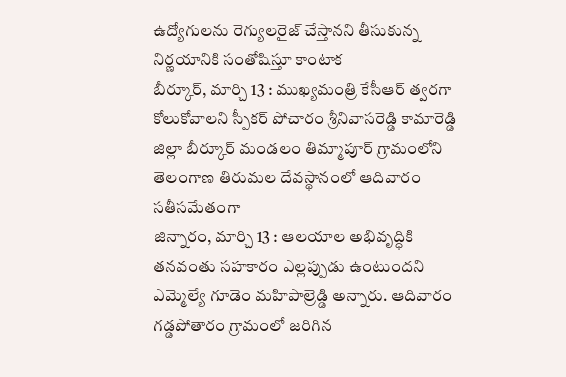ఉద్యోగులను రెగ్యులరైజ్ చేస్తానని తీసుకున్న నిర్ణయానికి సంతోషిస్తూ కాంటాక
బీర్కూర్, మార్చి 13 : ముఖ్యమంత్రి కేసీఆర్ త్వరగా కోలుకోవాలని స్పీకర్ పోచారం శ్రీనివాసరెడ్డి కామారెడ్డి జిల్లా బీర్కూర్ మండలం తిమ్మాపూర్ గ్రామంలోని తెలంగాణ తిరుమల దేవస్థానంలో ఆదివారం సతీసమేతంగా
జిన్నారం, మార్చి 13 : ఆలయాల అభివృద్ధికి తనవంతు సహకారం ఎల్లప్పుడు ఉంటుందని ఎమ్మెల్యే గూడెం మహిపాల్రెడ్డి అన్నారు. ఆదివారం గడ్డపోతారం గ్రామంలో జరిగిన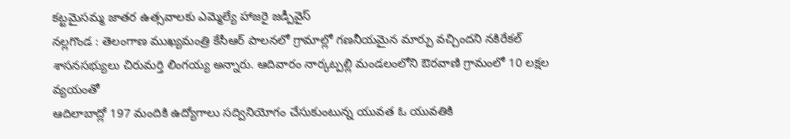కట్టమైసమ్మ జాతర ఉత్సవాలకు ఎమ్మెల్యే హాజరై జడ్పీవైస్
నల్లగొండ : తెలంగాణ ముఖ్యమంత్రి కేసీఆర్ పాలనలో గ్రామాల్లో గణనీయమైన మార్పు వచ్చిందని నకిరేకల్ శాసనసభ్యులు చిరుమర్తి లింగయ్య అన్నారు. ఆదివారం నార్కట్పల్లి మండలంలోని ఔరవాణి గ్రామంలో 10 లక్షల వ్యయంతో
ఆదిలాబాద్లో 197 మందికి ఉద్యోగాలు సద్వినియోగం చేసుకుంటున్న యువత ఓ యువతికి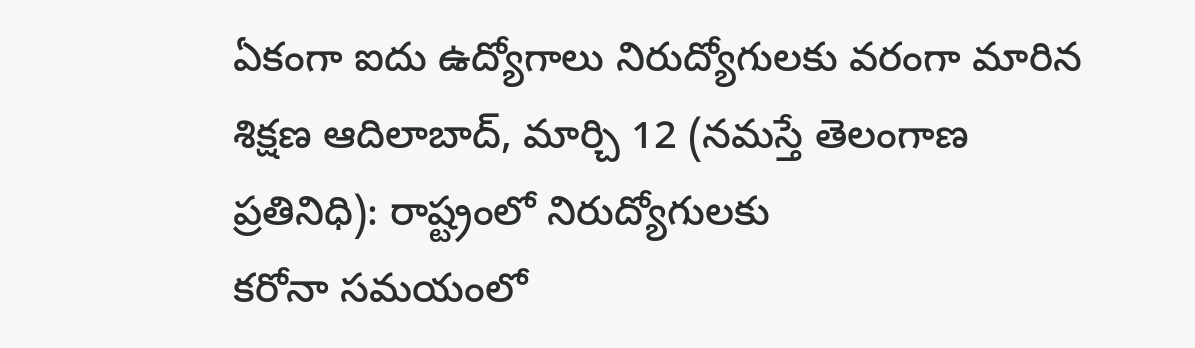ఏకంగా ఐదు ఉద్యోగాలు నిరుద్యోగులకు వరంగా మారిన శిక్షణ ఆదిలాబాద్, మార్చి 12 (నమస్తే తెలంగాణ ప్రతినిధి): రాష్ట్రంలో నిరుద్యోగులకు
కరోనా సమయంలో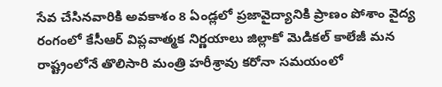సేవ చేసినవారికి అవకాశం 8 ఏండ్లలో ప్రజావైద్యానికి ప్రాణం పోశాం వైద్య రంగంలో కేసీఆర్ విప్లవాత్మక నిర్ణయాలు జిల్లాకో మెడికల్ కాలేజీ మన రాష్ట్రంలోనే తొలిసారి మంత్రి హరీశ్రావు కరోనా సమయంలో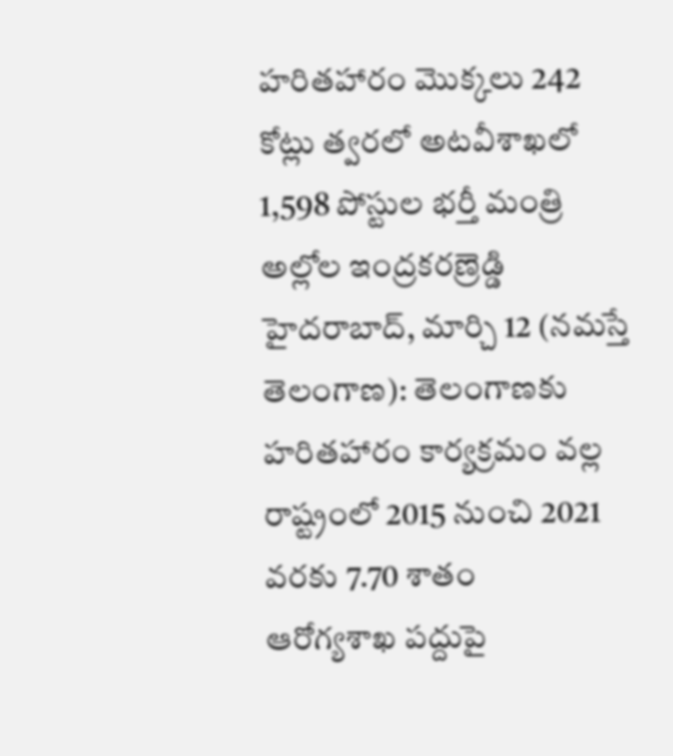హరితహారం మొక్కలు 242 కోట్లు త్వరలో అటవీశాఖలో 1,598 పోస్టుల భర్తీ మంత్రి అల్లోల ఇంద్రకరణ్రెడ్డి హైదరాబాద్, మార్చి 12 (నమస్తే తెలంగాణ): తెలంగాణకు హరితహారం కార్యక్రమం వల్ల రాష్ట్రంలో 2015 నుంచి 2021 వరకు 7.70 శాతం
ఆరోగ్యశాఖ పద్దుపై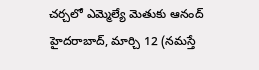చర్చలో ఎమ్మెల్యే మెతుకు ఆనంద్ హైదరాబాద్, మార్చి 12 (నమస్తే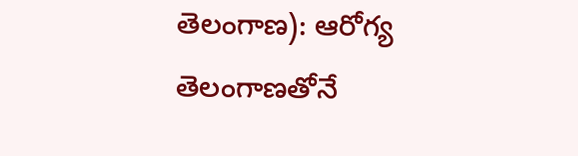తెలంగాణ): ఆరోగ్య తెలంగాణతోనే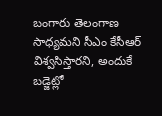బంగారు తెలంగాణ సాధ్యమని సీఎం కేసీఆర్ విశ్వసిస్తారని, అందుకే బడ్జెట్లో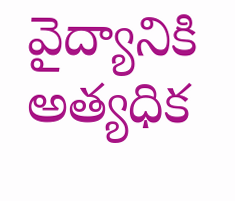వైద్యానికి అత్యధిక